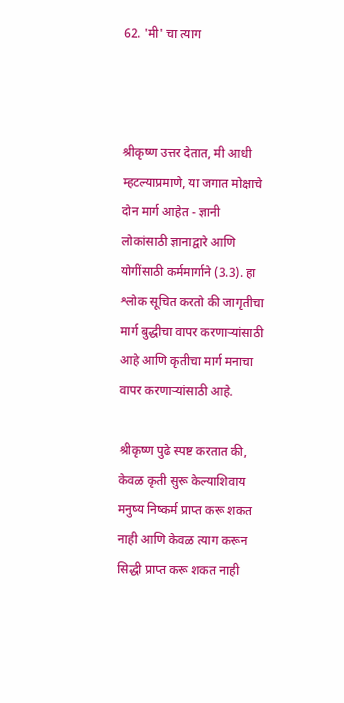62. 'मी' चा त्याग



श्रीकृष्ण उत्तर देतात, मी आधी म्हटल्याप्रमाणे, या जगात मोक्षाचे दोन मार्ग आहेत - ज्ञानी लोकांसाठी ज्ञानाद्वारे आणि योगींसाठी कर्ममार्गाने (3.3). हा श्लोक सूचित करतो की जागृतीचा मार्ग बुद्धीचा वापर करणाऱ्यांसाठी आहे आणि कृतीचा मार्ग मनाचा वापर करणाऱ्यांसाठी आहे.

श्रीकृष्ण पुढे स्पष्ट करतात की, केवळ कृती सुरू केल्याशिवाय मनुष्य निष्कर्म प्राप्त करू शकत नाही आणि केवळ त्याग करून सिद्धी प्राप्त करू शकत नाही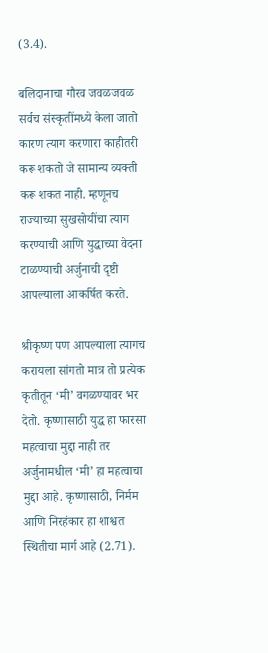(3.4).

बलिदानाचा गौरव जवळजवळ सर्वच संस्कृतींमध्ये केला जातो कारण त्याग करणारा काहीतरी करू शकतो जे सामान्य व्यक्ती करू शकत नाही. म्हणूनच राज्याच्या सुखसोयींचा त्याग करण्याची आणि युद्धाच्या वेदना टाळण्याची अर्जुनाची दृष्टी आपल्याला आकर्षित करते.

श्रीकृष्ण पण आपल्याला त्यागच करायला सांगतो मात्र तो प्रत्येक कृतीतून ‘मी’ वगळण्यावर भर देतो. कृष्णासाठी युद्ध हा फारसा महत्वाचा मुद्दा नाही तर अर्जुनामधील ‘मी’ हा महत्वाचा मुद्दा आहे. कृष्णासाठी, निर्मम आणि निरहंकार हा शाश्वत स्थितीचा मार्ग आहे (2.71).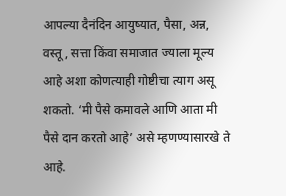आपल्या दैनंदिन आयुष्यात, पैसा, अन्न, वस्तू, सत्ता किंवा समाजात ज्याला मूल्य आहे अशा कोणत्याही गोष्टीचा त्याग असू शकतो. ‘मी पैसे कमावले आणि आता मी पैसे दान करतो आहे’ असे म्हणण्यासारखे ते आहे.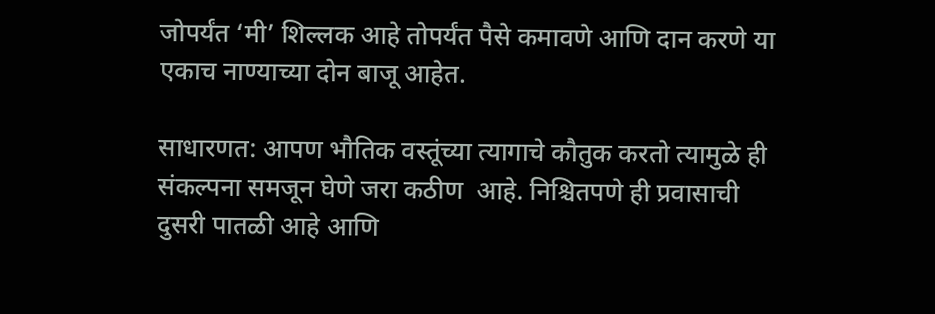जोपर्यंत ‘मी’ शिल्लक आहे तोपर्यंत पैसे कमावणे आणि दान करणे या एकाच नाण्याच्या दोन बाजू आहेत.

साधारणत: आपण भौतिक वस्तूंच्या त्यागाचे कौतुक करतो त्यामुळे ही संकल्पना समजून घेणे जरा कठीण  आहे. निश्चितपणे ही प्रवासाची दुसरी पातळी आहे आणि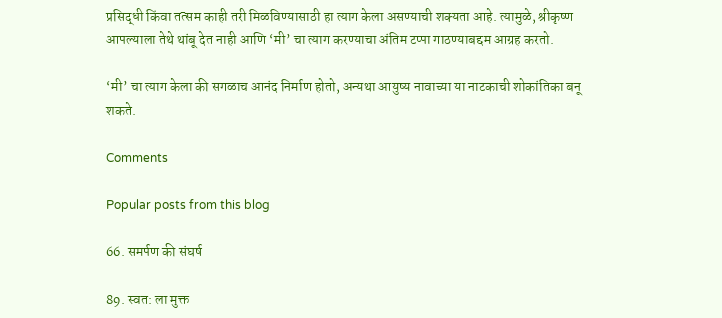प्रसिद्धी किंवा तत्सम काही तरी मिळविण्यासाठी हा त्याग केला असण्याची शक्यता आहे. त्यामुळे, श्रीकृष्ण आपल्याला तेथे थांबू देत नाही आणि ‘मी’ चा त्याग करण्याचा अंतिम टप्पा गाठण्याबद्दम आग्रह करतो.

‘मी’ चा त्याग केला की सगळाच आनंद निर्माण होतो, अन्यथा आयुष्य नावाच्या या नाटकाची शोकांतिका बनू शकते.

Comments

Popular posts from this blog

66. समर्पण की संघर्ष

89. स्वत: ला मुक्त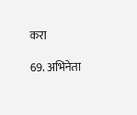करा

69. अभिनेता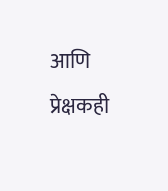आणि प्रेक्षकही